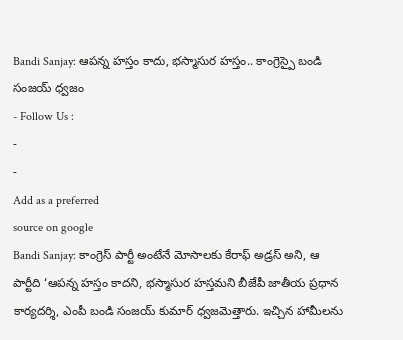Bandi Sanjay: ఆపన్న హస్తం కాదు, భస్మాసుర హస్తం.. కాంగ్రెస్పై బండి సంజయ్ ధ్వజం
- Follow Us :
-
-
Add as a preferred
source on google
Bandi Sanjay: కాంగ్రెస్ పార్టీ అంటేనే మోసాలకు కేరాఫ్ అడ్రస్ అని, ఆ పార్టీది ‘ఆపన్న హస్తం కాదని, భస్మాసుర హస్తమని బీజేపీ జాతీయ ప్రధాన కార్యదర్శి, ఎంపీ బండి సంజయ్ కుమార్ ధ్వజమెత్తారు. ఇచ్చిన హామీలను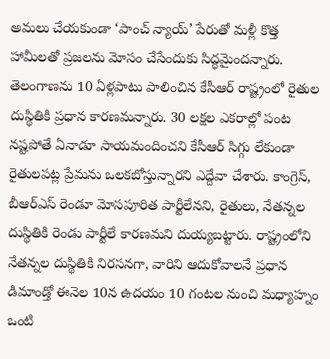అమలు చేయకుండా ‘పాంచ్ న్యాయ్’ పేరుతో మళ్లీ కొత్త హామీలతో ప్రజలను మోసం చేసేందుకు సిద్ధమైందన్నారు. తెలంగాణను 10 ఏళ్లపాటు పాలించిన కేసీఆర్ రాష్ట్రంలో రైతుల దుస్థితికి ప్రధాన కారణమన్నారు. 30 లక్షల ఎకరాల్లో పంట నష్టపోతే ఏనాడూ సాయమందించని కేసీఆర్ సిగ్గు లేకుండా రైతులపట్ల ప్రేమను ఒలకబోస్తున్నారని ఎద్దేవా చేశారు. కాంగ్రెస్, బీఆర్ఎస్ రెండూ మోసపూరిత పార్టీలేనని, రైతులు, నేతన్నల దుస్థితికి రెండు పార్టీలే కారణమని దుయ్యబట్టారు. రాష్ట్రంలోని నేతన్నల దుస్థితికి నిరసనగా, వారిని ఆదుకోవాలనే ప్రధాన డిమాండ్తో ఈనెల 10న ఉదయం 10 గంటల నుంచి మధ్యాహ్నం ఒంటి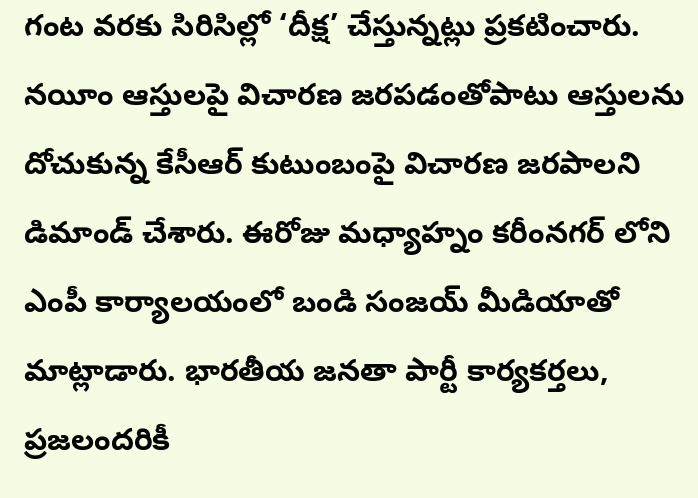గంట వరకు సిరిసిల్లో ‘దీక్ష’ చేస్తున్నట్లు ప్రకటించారు. నయీం ఆస్తులపై విచారణ జరపడంతోపాటు ఆస్తులను దోచుకున్న కేసీఆర్ కుటుంబంపై విచారణ జరపాలని డిమాండ్ చేశారు. ఈరోజు మధ్యాహ్నం కరీంనగర్ లోని ఎంపీ కార్యాలయంలో బండి సంజయ్ మీడియాతో మాట్లాడారు. భారతీయ జనతా పార్టీ కార్యకర్తలు, ప్రజలందరికీ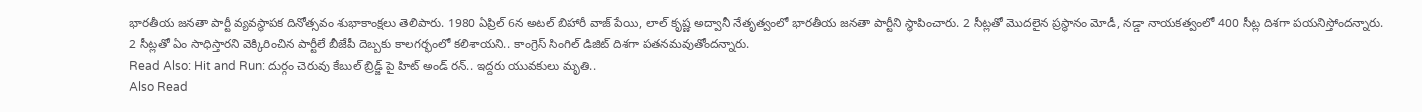భారతీయ జనతా పార్టీ వ్యవస్థాపక దినోత్సవం శుభాకాంక్షలు తెలిపారు. 1980 ఏప్రిల్ 6న అటల్ బిహారీ వాజ్ పేయి, లాల్ కృష్ణ అద్వానీ నేతృత్వంలో భారతీయ జనతా పార్టీని స్థాపించారు. 2 సీట్లతో మొదలైన ప్రస్థానం మోడీ, నడ్డా నాయకత్వంలో 400 సీట్ల దిశగా పయనిస్తోందన్నారు. 2 సీట్లతో ఏం సాధిస్తారని వెక్కిరించిన పార్టీలే బీజేపీ దెబ్బకు కాలగర్భంలో కలిశాయని.. కాంగ్రెస్ సింగిల్ డిజిట్ దిశగా పతనమవుతోందన్నారు.
Read Also: Hit and Run: దుర్గం చెరువు కేబుల్ బ్రిడ్జ్ పై హిట్ అండ్ రన్.. ఇద్దరు యువకులు మృతి..
Also Read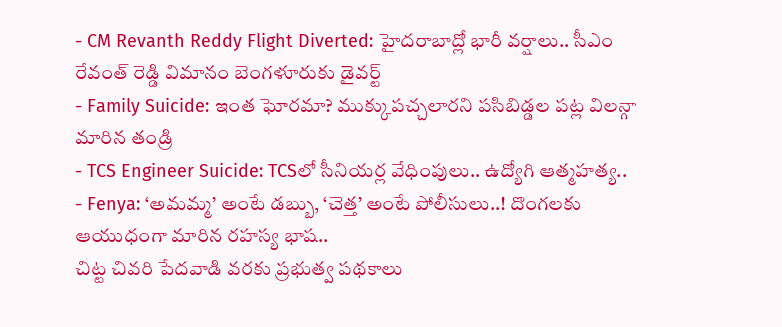- CM Revanth Reddy Flight Diverted: హైదరాబాద్లో భారీ వర్షాలు.. సీఎం రేవంత్ రెడ్డి విమానం బెంగళూరుకు డైవర్ట్
- Family Suicide: ఇంత ఘోరమా? ముక్కుపచ్చలారని పసిబిడ్డల పట్ల విలన్గా మారిన తండ్రి
- TCS Engineer Suicide: TCSలో సీనియర్ల వేధింపులు.. ఉద్యోగి ఆత్మహత్య..
- Fenya: ‘అమమ్మ’ అంటే డబ్బు, ‘చెత్త’ అంటే పోలీసులు..! దొంగలకు ఆయుధంగా మారిన రహస్య భాష..
చిట్ట చివరి పేదవాడి వరకు ప్రభుత్వ పథకాలు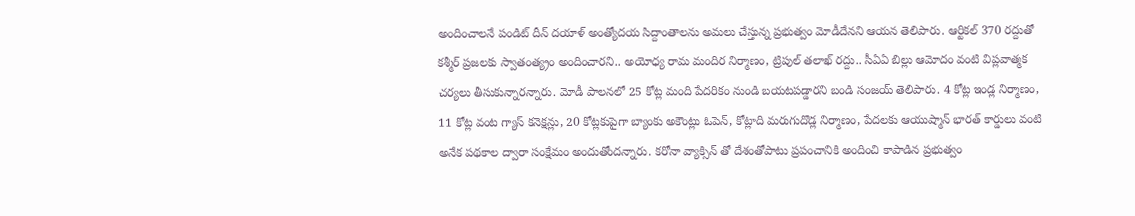అందించాలనే పండిట్ దీన్ దయాళ్ అంత్యోదయ సిద్దాంతాలను అమలు చేస్తున్న ప్రభుత్వం మోడీదేనని ఆయన తెలిపారు. ఆర్టికల్ 370 రద్దుతో కశ్మీర్ ప్రజలకు స్వాతంత్య్రం అందించారని.. అయోధ్య రామ మందిర నిర్మాణం, ట్రిపుల్ తలాఖ్ రద్దు.. సీఏఏ బిల్లు ఆమోదం వంటి విప్లవాత్మక చర్యలు తీసుకున్నారన్నారు. మోడీ పాలనలో 25 కోట్ల మంది పేదరికం నుండి బయటపడ్డారని బండి సంజయ్ తెలిపారు. 4 కోట్ల ఇండ్ల నిర్మాణం, 11 కోట్ల వంట గ్యాస్ కనెక్షన్లు, 20 కోట్లకుపైగా బ్యాంకు అకౌంట్లు ఓపెన్, కోట్లాది మరుగుదొడ్ల నిర్మాణం, పేదలకు ఆయుష్మాన్ భారత్ కార్డులు వంటి అనేక పథకాల ద్వారా సంక్షేమం అందుతోందన్నారు. కరోనా వ్యాక్సిన్ తో దేశంతోపాటు ప్రపంచానికి అందించి కాపాడిన ప్రభుత్వం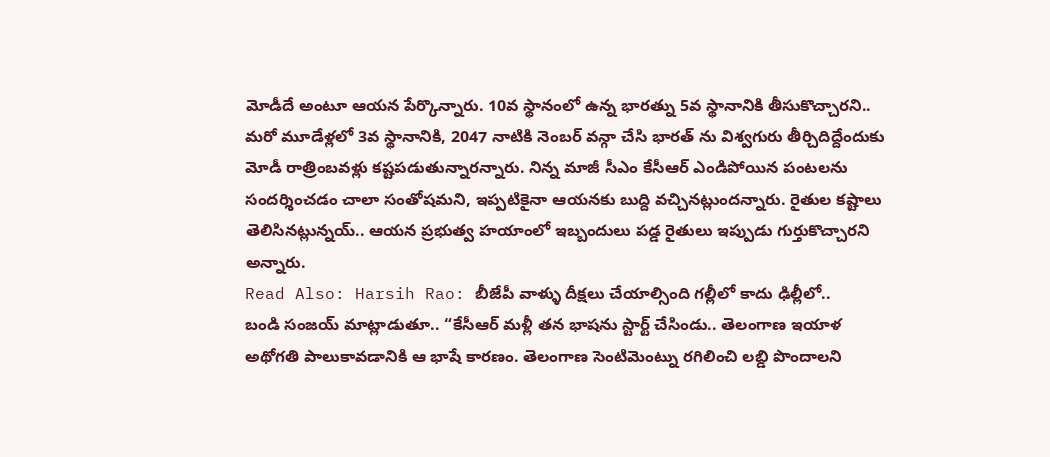మోడీదే అంటూ ఆయన పేర్కొన్నారు. 10వ స్థానంలో ఉన్న భారత్ను 5వ స్థానానికి తీసుకొచ్చారని.. మరో మూడేళ్లలో 3వ స్థానానికి, 2047 నాటికి నెంబర్ వన్గా చేసి భారత్ ను విశ్వగురు తీర్చిదిద్దేందుకు మోడీ రాత్రింబవళ్లు కష్టపడుతున్నారన్నారు. నిన్న మాజీ సీఎం కేసీఆర్ ఎండిపోయిన పంటలను సందర్శించడం చాలా సంతోషమని, ఇప్పటికైనా ఆయనకు బుద్ది వచ్చినట్లుందన్నారు. రైతుల కష్టాలు తెలిసినట్లున్నయ్.. ఆయన ప్రభుత్వ హయాంలో ఇబ్బందులు పడ్డ రైతులు ఇప్పుడు గుర్తుకొచ్చారని అన్నారు.
Read Also: Harsih Rao: బీజేపీ వాళ్ళు దీక్షలు చేయాల్సింది గల్లీలో కాదు ఢిల్లీలో..
బండి సంజయ్ మాట్లాడుతూ.. “కేసీఆర్ మళ్లీ తన భాషను స్టార్ట్ చేసిండు.. తెలంగాణ ఇయాళ అథోగతి పాలుకావడానికి ఆ భాషే కారణం. తెలంగాణ సెంటిమెంట్ను రగిలించి లబ్డి పొందాలని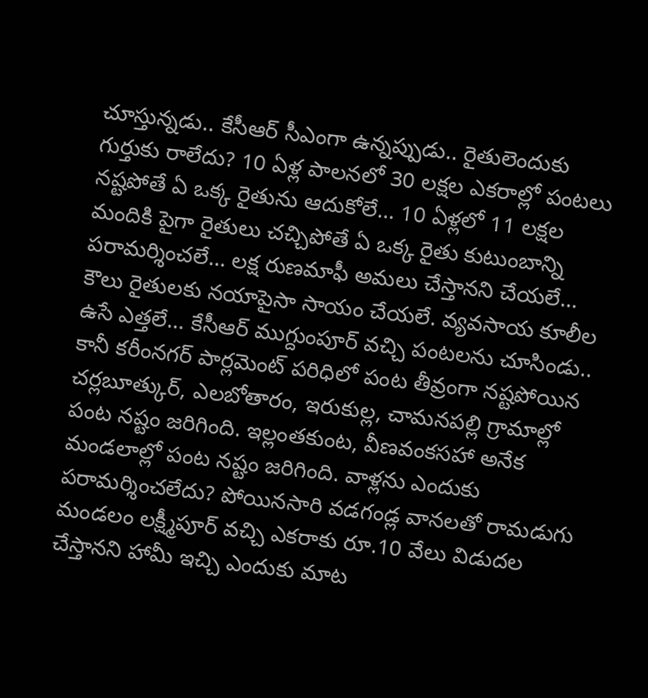చూస్తున్నడు.. కేసీఆర్ సీఎంగా ఉన్నప్పుడు.. రైతులెందుకు గుర్తుకు రాలేదు? 10 ఏళ్ల పాలనలో 30 లక్షల ఎకరాల్లో పంటలు నష్టపోతే ఏ ఒక్క రైతును ఆదుకోలే… 10 ఏళ్లలో 11 లక్షల మందికి పైగా రైతులు చచ్చిపోతే ఏ ఒక్క రైతు కుటుంబాన్ని పరామర్శించలే… లక్ష రుణమాఫీ అమలు చేస్తానని చేయలే… కౌలు రైతులకు నయాపైసా సాయం చేయలే. వ్యవసాయ కూలీల ఉసే ఎత్తలే… కేసీఆర్ ముగ్దుంపూర్ వచ్చి పంటలను చూసిండు.. కానీ కరీంనగర్ పార్లమెంట్ పరిధిలో పంట తీవ్రంగా నష్టపోయిన చర్లబూత్కుర్, ఎలబోతారం, ఇరుకుల్ల, చామనపల్లి గ్రామాల్లో పంట నష్టం జరిగింది. ఇల్లంతకుంట, వీణవంకసహా అనేక మండలాల్లో పంట నష్టం జరిగింది. వాళ్లను ఎందుకు పరామర్శించలేదు? పోయినసారి వడగండ్ల వానలతో రామడుగు మండలం లక్ష్మీపూర్ వచ్చి ఎకరాకు రూ.10 వేలు విడుదల చేస్తానని హామీ ఇచ్చి ఎందుకు మాట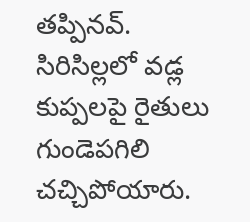తప్పినవ్. సిరిసిల్లలో వడ్ల కుప్పలపై రైతులు గుండెపగిలి చచ్చిపోయారు.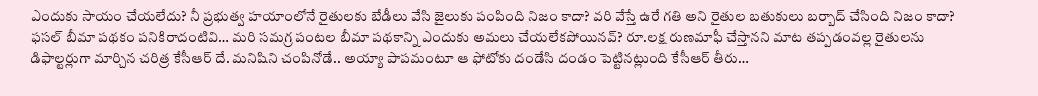ఎందుకు సాయం చేయలేదు? నీ ప్రభుత్వ హయాంలోనే రైతులకు బేడీలు వేసి జైలుకు పంపింది నిజం కాదా? వరి వేస్తే ఉరే గతి అని రైతుల బతుకులు బర్బాద్ చేసింది నిజం కాదా? ఫసల్ బీమా పథకం పనికిరాదంటివి… మరి సమగ్ర పంటల బీమా పథకాన్ని ఎందుకు అమలు చేయలేకపోయినవ్? రూ.లక్ష రుణమాఫీ చేస్తానని మాట తప్పడంవల్ల రైతులను డిఫాల్టర్లుగా మార్చిన చరిత్ర కేసీఆర్ దే. మనిషిని చంపినోడే.. అయ్యా పాపమంటూ ఆ ఫోటోకు దండేసి దండం పెట్టినట్లుంది కేసీఆర్ తీరు…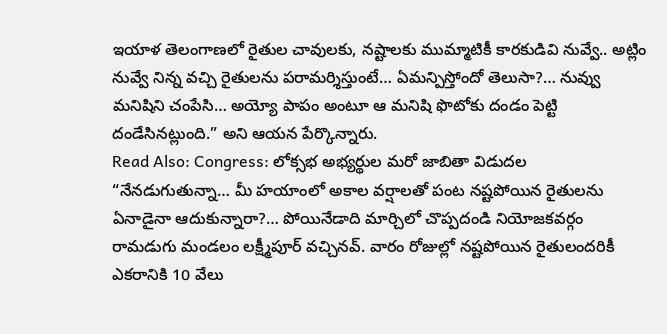ఇయాళ తెలంగాణలో రైతుల చావులకు, నష్టాలకు ముమ్మాటికీ కారకుడివి నువ్వే.. అట్లిం నువ్వే నిన్న వచ్చి రైతులను పరామర్శిస్తుంటే… ఏమన్పిస్తోందో తెలుసా?… నువ్వు మనిషిని చంపేసి… అయ్యో పాపం అంటూ ఆ మనిషి ఫొటోకు దండం పెట్టి దండేసినట్లుంది.” అని ఆయన పేర్కొన్నారు.
Read Also: Congress: లోక్సభ అభ్యర్థుల మరో జాబితా విడుదల
“నేనడుగుతున్నా… మీ హయాంలో అకాల వర్షాలతో పంట నష్టపోయిన రైతులను ఏనాడైనా ఆదుకున్నారా?… పోయినేడాది మార్చిలో చొప్పదండి నియోజకవర్గం రామడుగు మండలం లక్ష్మీపూర్ వచ్చినవ్. వారం రోజుల్లో నష్టపోయిన రైతులందరికీ ఎకరానికి 10 వేలు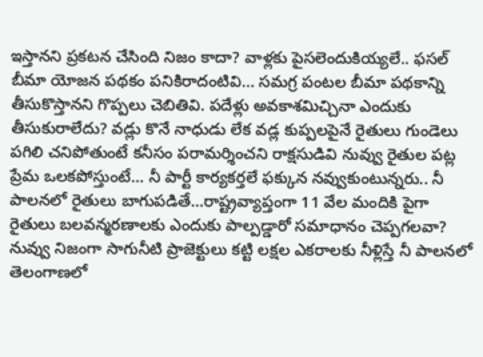ఇస్తానని ప్రకటన చేసింది నిజం కాదా? వాళ్లకు పైసలెందుకియ్యలే.. ఫసల్ బీమా యోజన పథకం పనికిరాదంటివి… సమగ్ర పంటల బీమా పథకాన్ని తీసుకొస్తానని గొప్పలు చెబితివి. పదేళ్లు అవకాశమిచ్చినా ఎందుకు తీసుకురాలేదు? వడ్లు కొనే నాధుడు లేక వడ్ల కుప్పలపైనే రైతులు గుండెలు పగిలి చనిపోతుంటే కనీసం పరామర్శించని రాక్షసుడివి నువ్వు రైతుల పట్ల ప్రేమ ఒలకపోస్తుంటే… నీ పార్టీ కార్యకర్తలే ఫక్కున నవ్వుకుంటున్నరు.. నీ పాలనలో రైతులు బాగుపడితే…రాష్ట్రవ్యాప్తంగా 11 వేల మందికి పైగా రైతులు బలవన్మరణాలకు ఎందుకు పాల్పడ్డారో సమాధానం చెప్పగలవా? నువ్వు నిజంగా సాగునీటి ప్రాజెక్టులు కట్టి లక్షల ఎకరాలకు నీళ్లిస్తే నీ పాలనలో తెలంగాణలో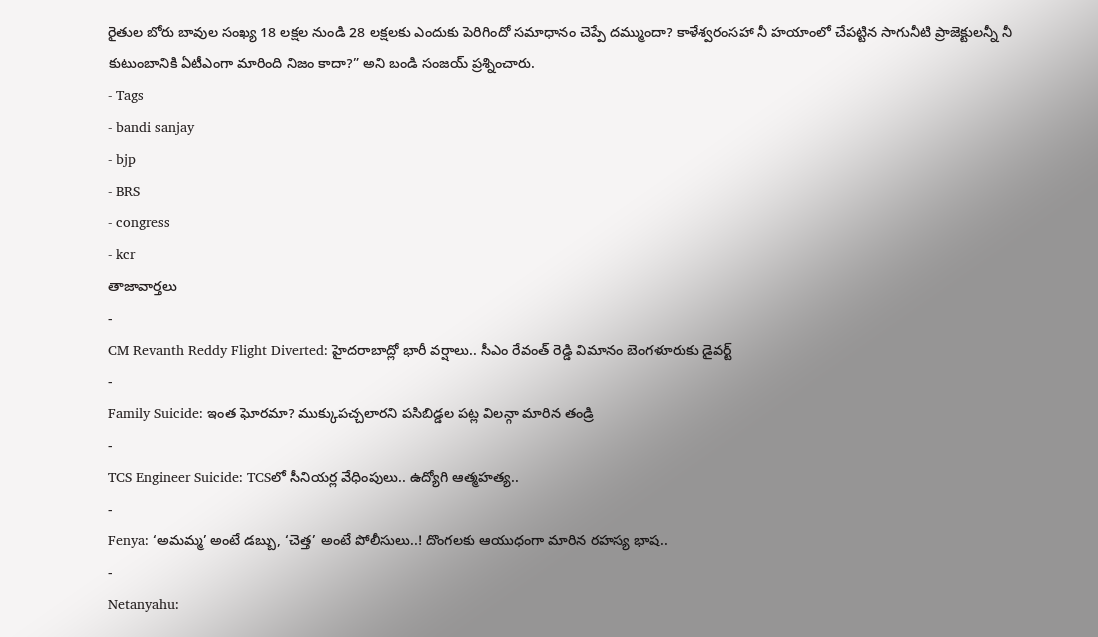రైతుల బోరు బావుల సంఖ్య 18 లక్షల నుండి 28 లక్షలకు ఎందుకు పెరిగిందో సమాధానం చెప్పే దమ్ముందా? కాళేశ్వరంసహా నీ హయాంలో చేపట్టిన సాగునీటి ప్రాజెక్టులన్నీ నీ కుటుంబానికి ఏటీఎంగా మారింది నిజం కాదా?” అని బండి సంజయ్ ప్రశ్నించారు.
- Tags
- bandi sanjay
- bjp
- BRS
- congress
- kcr
తాజావార్తలు
-
CM Revanth Reddy Flight Diverted: హైదరాబాద్లో భారీ వర్షాలు.. సీఎం రేవంత్ రెడ్డి విమానం బెంగళూరుకు డైవర్ట్
-
Family Suicide: ఇంత ఘోరమా? ముక్కుపచ్చలారని పసిబిడ్డల పట్ల విలన్గా మారిన తండ్రి
-
TCS Engineer Suicide: TCSలో సీనియర్ల వేధింపులు.. ఉద్యోగి ఆత్మహత్య..
-
Fenya: ‘అమమ్మ’ అంటే డబ్బు, ‘చెత్త’ అంటే పోలీసులు..! దొంగలకు ఆయుధంగా మారిన రహస్య భాష..
-
Netanyahu: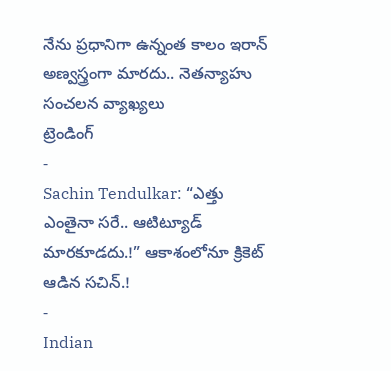నేను ప్రధానిగా ఉన్నంత కాలం ఇరాన్ అణ్వస్త్రంగా మారదు.. నెతన్యాహు సంచలన వ్యాఖ్యలు
ట్రెండింగ్
-
Sachin Tendulkar: “ఎత్తు ఎంతైనా సరే.. ఆటిట్యూడ్ మారకూడదు.!” ఆకాశంలోనూ క్రికెట్ ఆడిన సచిన్.!
-
Indian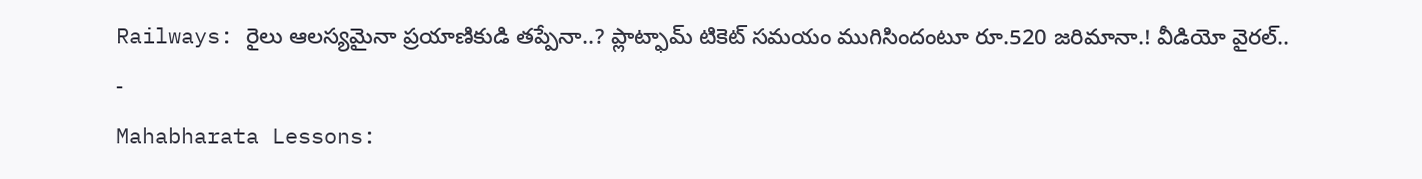Railways: రైలు ఆలస్యమైనా ప్రయాణికుడి తప్పేనా..? ప్లాట్ఫామ్ టికెట్ సమయం ముగిసిందంటూ రూ.520 జరిమానా.! వీడియో వైరల్..
-
Mahabharata Lessons: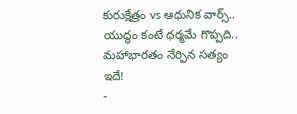కురుక్షేత్రం vs ఆధునిక వార్స్.. యుద్ధం కంటే ధర్మమే గొప్పది.. మహాభారతం నేర్పిన సత్యం ఇదే!
-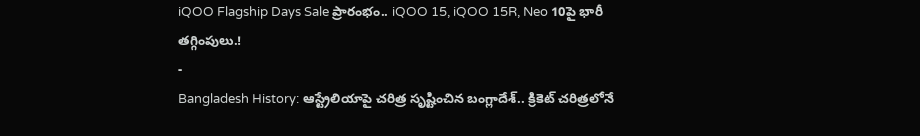iQOO Flagship Days Sale ప్రారంభం.. iQOO 15, iQOO 15R, Neo 10పై భారీ తగ్గింపులు.!
-
Bangladesh History: ఆస్ట్రేలియాపై చరిత్ర సృష్టించిన బంగ్లాదేశ్.. క్రికెట్ చరిత్రలోనే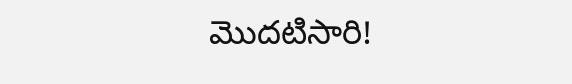మొదటిసారి!